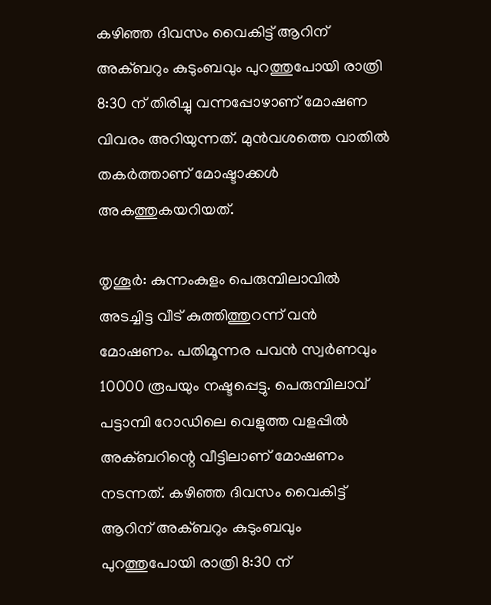കഴിഞ്ഞ ദിവസം വൈകിട്ട് ആറിന് അക്ബറും കുടുംബവും പുറത്തുപോയി രാത്രി 8:30 ന് തിരിച്ചു വന്നപ്പോഴാണ് മോഷണ വിവരം അറിയുന്നത്. മുന്‍വശത്തെ വാതില്‍ തകര്‍ത്താണ് മോഷ്ടാക്കള്‍ അകത്തുകയറിയത്.

തൃശൂര്‍: കുന്നംകുളം പെരുമ്പിലാവില്‍ അടച്ചിട്ട വീട് കുത്തിത്തുറന്ന് വന്‍ മോഷണം. പതിമൂന്നര പവന്‍ സ്വര്‍ണവും 10000 രൂപയും നഷ്ടപ്പെട്ടു. പെരുമ്പിലാവ് പട്ടാമ്പി റോഡിലെ വെളുത്ത വളപ്പില്‍ അക്ബറിന്റെ വീട്ടിലാണ് മോഷണം നടന്നത്. കഴിഞ്ഞ ദിവസം വൈകിട്ട് ആറിന് അക്ബറും കുടുംബവും പുറത്തുപോയി രാത്രി 8:30 ന്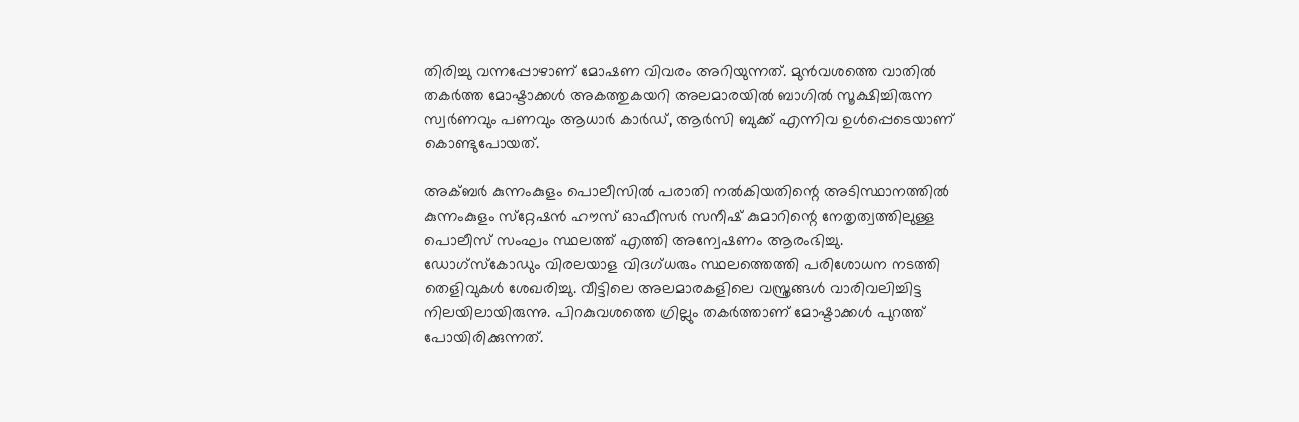തിരിച്ചു വന്നപ്പോഴാണ് മോഷണ വിവരം അറിയുന്നത്. മുന്‍വശത്തെ വാതില്‍ തകര്‍ത്ത മോഷ്ടാക്കള്‍ അകത്തുകയറി അലമാരയില്‍ ബാഗില്‍ സൂക്ഷിച്ചിരുന്ന സ്വര്‍ണവും പണവും ആധാര്‍ കാര്‍ഡ്, ആര്‍സി ബുക്ക് എന്നിവ ഉള്‍പ്പെടെയാണ് കൊണ്ടുപോയത്.

അക്ബര്‍ കുന്നംകുളം പൊലീസില്‍ പരാതി നല്‍കിയതിന്റെ അടിസ്ഥാനത്തില്‍ കുന്നംകുളം സ്‌റ്റേഷന്‍ ഹൗസ് ഓഫീസര്‍ സനീഷ് കുമാറിന്റെ നേതൃത്വത്തിലുള്ള പൊലീസ് സംഘം സ്ഥലത്ത് എത്തി അന്വേഷണം ആരംഭിച്ചു. ഡോഗ്‌സ്‌കോഡും വിരലയാള വിദഗ്ധരും സ്ഥലത്തെത്തി പരിശോധന നടത്തി തെളിവുകള്‍ ശേഖരിച്ചു. വീട്ടിലെ അലമാരകളിലെ വസ്ത്രങ്ങള്‍ വാരിവലിച്ചിട്ട നിലയിലായിരുന്നു. പിറകുവശത്തെ ഗ്രില്ലും തകര്‍ത്താണ് മോഷ്ടാക്കള്‍ പുറത്ത് പോയിരിക്കുന്നത്.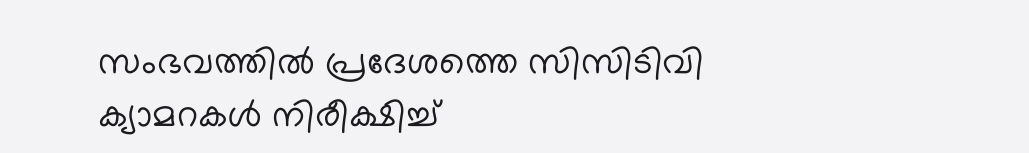സംഭവത്തില്‍ പ്രദേശത്തെ സിസിടിവി ക്യാമറകള്‍ നിരീക്ഷിച്ച്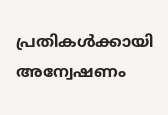പ്രതികള്‍ക്കായി അന്വേഷണം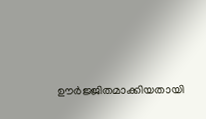ഊര്‍ജ്ജിതമാക്കിയതായി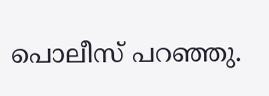പൊലീസ് പറഞ്ഞു.